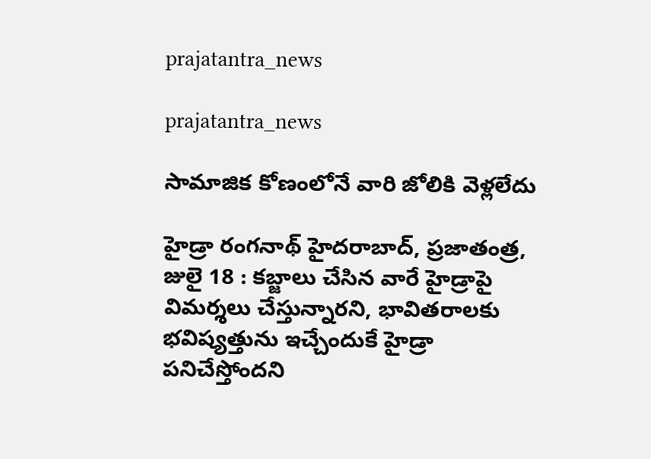prajatantra_news

prajatantra_news

సామాజిక కోణంలోనే వారి జోలికి వెళ్లలేదు

హైడ్రా రంగనాథ్‌ హైదరాబాద్‌, ప్రజాతంత్ర, జులై 18 : కబ్జాలు చేసిన వారే హైడ్రాపై విమర్శలు చేస్తున్నారని, భావితరాలకు భవిష్యత్తును ఇచ్చేందుకే హైడ్రా పనిచేస్తోందని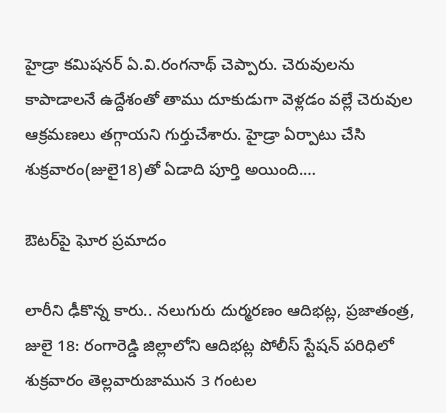హైడ్రా కమిషనర్‌ ఏ.వి.రంగనాథ్‌ చెప్పారు. చెరువులను కాపాడాలనే ఉద్దేశంతో తాము దూకుడుగా వెళ్లడం వల్లే చెరువుల ఆక్రమణలు తగ్గాయని గుర్తుచేశారు. హైడ్రా ఏర్పాటు చేసి శుక్రవారం(జులై18)తో ఏడాది పూర్తి అయింది.…

ఔటర్‌పై ఘోర ప్రమాదం

లారీని ఢీకొన్న కారు.. నలుగురు దుర్మరణం ఆదిభట్ల, ప్రజాతంత్ర, జులై 18: రంగారెడ్డి జిల్లాలోని ఆదిభట్ల పోలీస్‌ స్టేషన్‌ పరిధిలో శుక్రవారం తెల్లవారుజామున 3 గంటల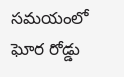సమయంలో ఘోర రోడ్డు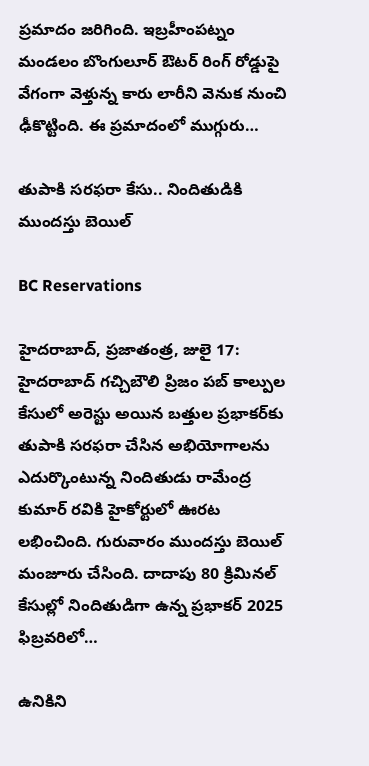ప్రమాదం జరిగింది. ఇబ్రహీంపట్నం మండలం బొంగులూర్‌ ఔటర్‌ రింగ్‌ రోడ్డుపై వేగంగా వెళ్తున్న కారు లారీని వెనుక నుంచి ఢీకొట్టింది. ఈ ప్రమాదంలో ముగ్గురు…

తుపాకి సరఫరా కేసు.. నిందితుడికి ముందస్తు బెయిల్‌

BC Reservations

హైదరాబాద్‌, ప్రజాతంత్ర, జులై 17: హైదరాబాద్‌ గచ్చిబౌలి ప్రిజం పబ్‌ కాల్పుల కేసులో అరెస్టు అయిన బత్తుల ప్రభాకర్‌కు తుపాకి సరఫరా చేసిన అభియోగాలను ఎదుర్కొంటున్న నిందితుడు రామేంద్ర కుమార్‌ రవికి హైకోర్టులో ఊరట లభించింది. గురువారం ముందస్తు బెయిల్‌ మంజూరు చేసింది. దాదాపు 80 క్రిమినల్‌ కేసుల్లో నిందితుడిగా ఉన్న ప్రభాకర్‌ 2025 ఫిబ్రవరిలో…

ఉనికిని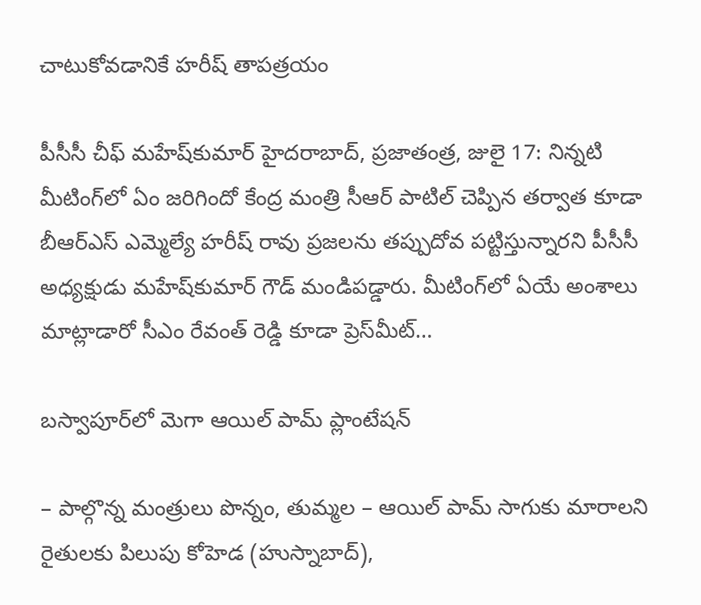చాటుకోవడానికే హరీష్‌ తాపత్రయం

పీసీసీ చీఫ్‌ మహేష్‌కుమార్‌ హైదరాబాద్‌, ప్రజాతంత్ర, జులై 17: నిన్నటి మీటింగ్‌లో ఏం జరిగిందో కేంద్ర మంత్రి సీఆర్‌ పాటిల్‌ చెప్పిన తర్వాత కూడా బీఆర్‌ఎస్‌ ఎమ్మెల్యే హరీష్‌ రావు ప్రజలను తప్పుదోవ పట్టిస్తున్నారని పీసీసీ అధ్యక్షుడు మహేష్‌కుమార్‌ గౌడ్‌ మండిపడ్డారు. మీటింగ్‌లో ఏయే అంశాలు మాట్లాడారో సీఎం రేవంత్‌ రెడ్డి కూడా ప్రెస్‌మీట్‌…

బ‌స్వాపూర్‌లో మెగా ఆయిల్ పామ్ ప్లాంటేష‌న్‌

– పాల్గొన్న మంత్రులు పొన్నం, తుమ్మ‌ల‌ – ఆయిల్ పామ్ సాగుకు మారాల‌ని రైతుల‌కు పిలుపు కోహెడ (హుస్నాబాద్‌),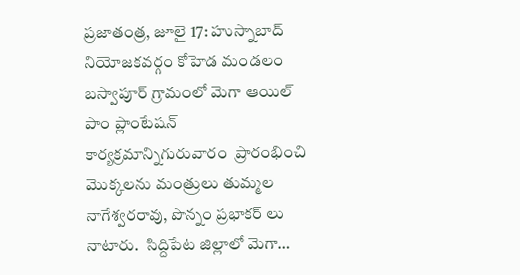ప్ర‌జాతంత్ర‌, జూలై 17: హుస్నాబాద్ నియోజకవర్గం కోహెడ మండలం బస్వాపూర్ గ్రామంలో మెగా ఆయిల్‌ పాం ప్లాంటేషన్ కార్యక్రమాన్నిగురువారం  ప్రారంభించి మొక్కలను మంత్రులు తుమ్మల నాగేశ్వరరావు, పొన్నం ప్రభాకర్ లు నాటారు.  సిద్దిపేట జిల్లాలో మెగా…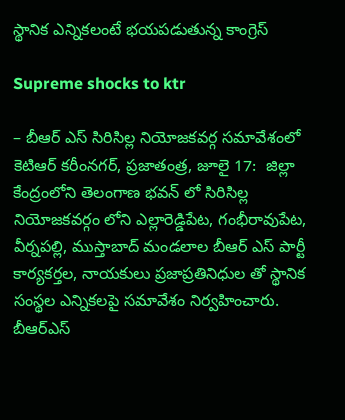స్థానిక ఎన్నిక‌లంటే భ‌య‌ప‌డుతున్న కాంగ్రెస్‌

Supreme shocks to ktr

– బీఆర్ ఎస్ సిరిసిల్ల నియోజ‌క‌వ‌ర్గ స‌మావేశంలో కెటిఆర్‌ క‌రీంన‌గ‌ర్‌, ప్ర‌జాతంత్ర‌, జూలై 17:  జిల్లా కేంద్రంలోని తెలంగాణ భవన్ లో సిరిసిల్ల నియోజకవర్గం లోని ఎల్లారెడ్డిపేట, గంభీరావుపేట, వీర్నపల్లి, ముస్తాబాద్ మండలాల బీఆర్ ఎస్ పార్టీ  కార్యకర్తల, నాయకులు ప్రజాప్రతినిధుల తో స్థానిక సంస్థల ఎన్నికలపై సమావేశం నిర్వహించారు. బీఆర్ఎస్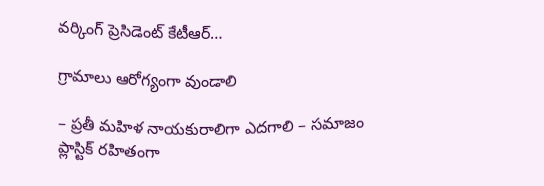వర్కింగ్ ప్రెసిడెంట్ కేటీఆర్…

గ్రామాలు ఆరోగ్యంగా వుండాలి

– ప్రతీ మహిళ నాయ‌కురాలిగా ఎద‌గాలి – స‌మాజం ప్లాస్టిక్ ర‌హితంగా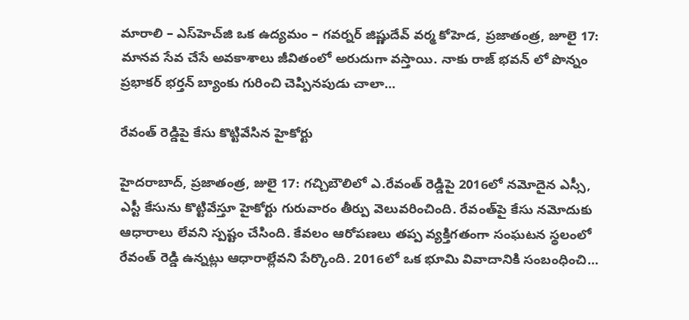మారాలి – ఎస్‌హెచ్‌జి ఒక ఉద్య‌మం – గ‌వ‌ర్న‌ర్ జిష్ణుదేవ్ వ‌ర్మ‌ కోహెడ‌, ప్ర‌జాతంత్ర‌, జూలై 17:  మానవ సేవ చేసే అవకాశాలు జీవితంలో అరుదుగా వస్తాయి. నాకు రాజ్ భవన్ లో పొన్నం ప్రభాకర్ భర్తన్ బ్యాంకు గురించి చెప్పినపుడు చాలా…

రేవంత్‌ రెడ్డిపై కేసు కొట్టివేసిన హైకోర్టు

హైదరాబాద్‌, ప్రజాతంత్ర, జులై 17: గచ్చిబౌలిలో ఎ.రేవంత్‌ రెడ్డిపై 2016లో నమోదైన ఎస్సీ, ఎస్టీ కేసును కొట్టివేస్తూ హైకోర్టు గురువారం తీర్పు వెలువరించింది. రేవంత్‌పై కేసు నమోదుకు ఆధారాలు లేవని స్పష్టం చేసింది. కేవలం ఆరోపణలు తప్ప వ్యక్తిగతంగా సంఘటన స్థలంలో రేవంత్‌ రెడ్డి ఉన్నట్లు ఆధారాల్లేవని పేర్కొంది. 2016లో ఒక భూమి వివాదానికి సంబంధించి…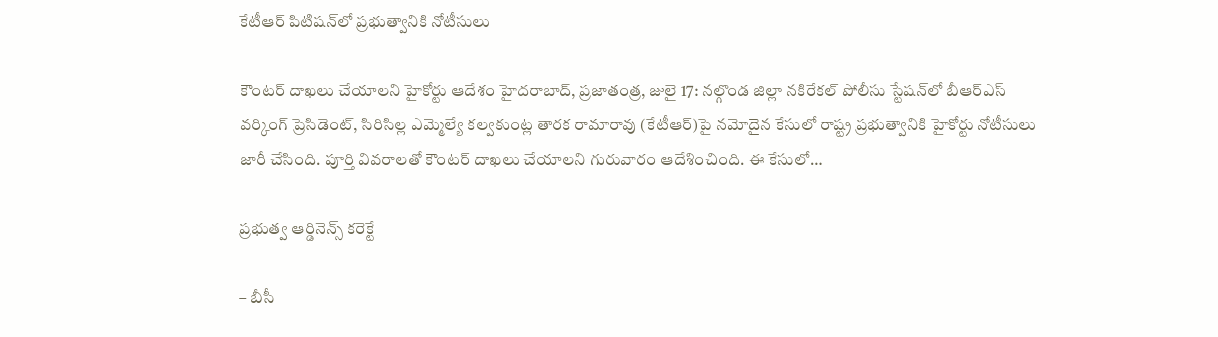కేటీఆర్‌ పిటిషన్‌లో ప్రభుత్వానికి నోటీసులు

కౌంటర్‌ దాఖలు చేయాలని హైకోర్టు ఆదేశం హైదరాబాద్‌, ప్రజాతంత్ర, జులై 17: నల్గొండ జిల్లా నకిరేకల్‌ పోలీసు స్టేషన్‌లో బీఆర్‌ఎస్‌ వర్కింగ్‌ ప్రెసిడెంట్‌, సిరిసిల్ల ఎమ్మెల్యే కల్వకుంట్ల తారక రామారావు (కేటీఆర్‌)పై నమోదైన కేసులో రాష్ట్ర ప్రభుత్వానికి హైకోర్టు నోటీసులు జారీ చేసింది. పూర్తి వివరాలతో కౌంటర్‌ దాఖలు చేయాలని గురువారం ఆదేశించింది. ఈ కేసులో…

ప్ర‌భుత్వ ఆర్డినెన్స్ కరెక్టే

– బీసీ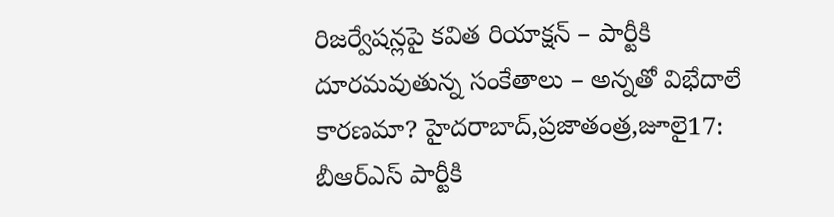రిజ‌ర్వేష‌న్ల‌పై క‌విత రియాక్ష‌న్‌ – పార్టీకి దూర‌మ‌వుతున్న సంకేతాలు – అన్న‌తో విభేదాలే కార‌ణ‌మా? హైదరాబాద్‌,ప్రజాతంత్ర,జూలై17: బీఆర్‌ఎస్‌ ‌పార్టీకి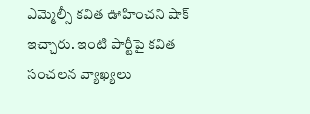ఎమ్మెల్సీ కవిత ఊహించని షాక్‌ ఇచ్చారు. ఇంటి పార్టీపై కవిత సంచలన వ్యాఖ్యలు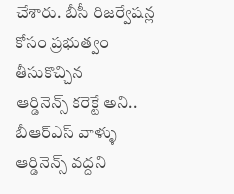చేశారు. బీసీ రిజర్వేషన్ల కోసం ప్రభుత్వం తీసుకొచ్చిన ఆర్డినెన్స్ ‌కరెక్టే అని.. బీఆర్‌ఎస్‌ ‌వాళ్ళు ఆర్డినెన్స్ ‌వద్దని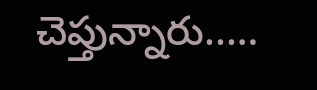చెప్తున్నారు..…